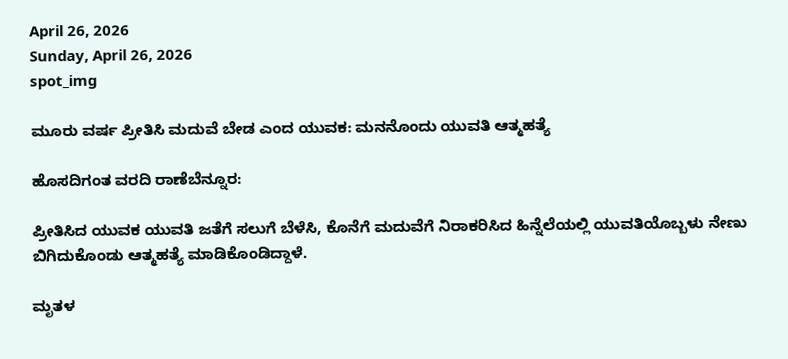April 26, 2026
Sunday, April 26, 2026
spot_img

ಮೂರು ವರ್ಷ ಪ್ರೀತಿಸಿ ಮದುವೆ ಬೇಡ ಎಂದ ಯುವಕ: ಮನನೊಂದು ಯುವತಿ ಆತ್ಮಹತ್ಯೆ

ಹೊಸದಿಗಂತ ವರದಿ ರಾಣೆಬೆನ್ನೂರ:

ಪ್ರೀತಿಸಿದ ಯುವಕ ಯುವತಿ ಜತೆಗೆ ಸಲುಗೆ ಬೆಳೆಸಿ, ಕೊನೆಗೆ ಮದುವೆಗೆ ನಿರಾಕರಿಸಿದ ಹಿನ್ನೆಲೆಯಲ್ಲಿ ಯುವತಿಯೊಬ್ಬಳು ನೇಣು ಬಿಗಿದುಕೊಂಡು ಆತ್ಮಹತ್ಯೆ ಮಾಡಿಕೊಂಡಿದ್ದಾಳೆ.

ಮೃತಳ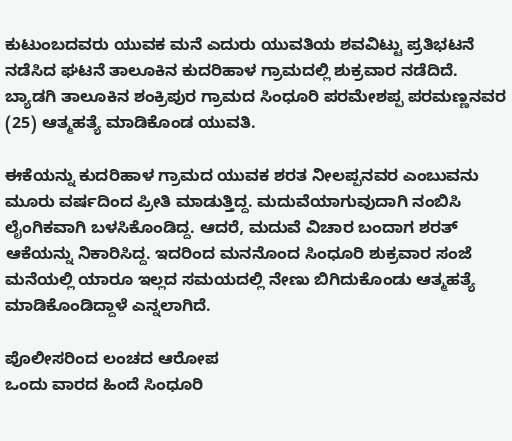ಕುಟುಂಬದವರು ಯುವಕ ಮನೆ ಎದುರು ಯುವತಿಯ ಶವವಿಟ್ಟು ಪ್ರತಿಭಟನೆ ನಡೆಸಿದ ಘಟನೆ ತಾಲೂಕಿನ ಕುದರಿಹಾಳ ಗ್ರಾಮದಲ್ಲಿ ಶುಕ್ರವಾರ ನಡೆದಿದೆ. ಬ್ಯಾಡಗಿ ತಾಲೂಕಿನ ಶಂಕ್ರಿಪುರ ಗ್ರಾಮದ ಸಿಂಧೂರಿ ಪರಮೇಶಪ್ಪ ಪರಮಣ್ಣನವರ (25) ಆತ್ಮಹತ್ಯೆ ಮಾಡಿಕೊಂಡ ಯುವತಿ.

ಈಕೆಯನ್ನು ಕುದರಿಹಾಳ ಗ್ರಾಮದ ಯುವಕ ಶರತ ನೀಲಪ್ಪನವರ ಎಂಬುವನು ಮೂರು ವರ್ಷದಿಂದ ಪ್ರೀತಿ ಮಾಡುತ್ತಿದ್ದ. ಮದುವೆಯಾಗುವುದಾಗಿ ನಂಬಿಸಿ ಲೈಂಗಿಕವಾಗಿ ಬಳಸಿಕೊಂಡಿದ್ದ. ಆದರೆ, ಮದುವೆ ವಿಚಾರ ಬಂದಾಗ ಶರತ್ ಆಕೆಯನ್ನು ನಿಕಾರಿಸಿದ್ದ. ಇದರಿಂದ ಮನನೊಂದ ಸಿಂಧೂರಿ ಶುಕ್ರವಾರ ಸಂಜೆ ಮನೆಯಲ್ಲಿ ಯಾರೂ ಇಲ್ಲದ ಸಮಯದಲ್ಲಿ ನೇಣು ಬಿಗಿದುಕೊಂಡು ಆತ್ಮಹತ್ಯೆ ಮಾಡಿಕೊಂಡಿದ್ದಾಳೆ ಎನ್ನಲಾಗಿದೆ.

ಪೊಲೀಸರಿಂದ ಲಂಚದ ಆರೋಪ
ಒಂದು ವಾರದ ಹಿಂದೆ ಸಿಂಧೂರಿ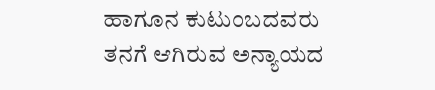ಹಾಗೂನ ಕುಟುಂಬದವರು ತನಗೆ ಆಗಿರುವ ಅನ್ಯಾಯದ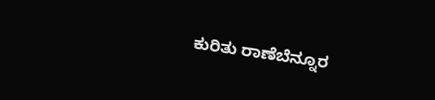ಕುರಿತು ರಾಣೆಬೆನ್ನೂರ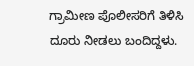ಗ್ರಾಮೀಣ ಪೊಲೀಸರಿಗೆ ತಿಳಿಸಿ ದೂರು ನೀಡಲು ಬಂದಿದ್ದಳು.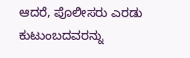ಆದರೆ, ಪೊಲೀಸರು ಎರಡು ಕುಟುಂಬದವರನ್ನು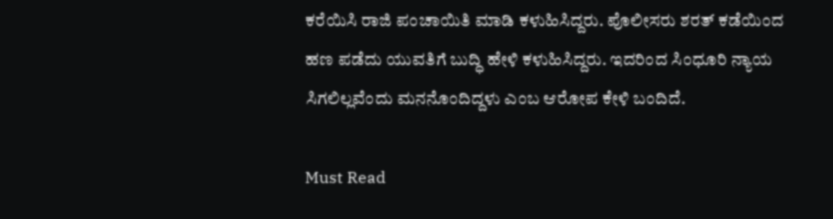ಕರೆಯಿಸಿ ರಾಜಿ ಪಂಚಾಯಿತಿ ಮಾಡಿ ಕಳುಹಿಸಿದ್ದರು. ಪೊಲೀಸರು ಶರತ್ ಕಡೆಯಿಂದ ಹಣ ಪಡೆದು ಯುವತಿಗೆ ಬುದ್ಧಿ ಹೇಳಿ ಕಳುಹಿಸಿದ್ದರು. ಇದರಿಂದ ಸಿಂಧೂರಿ ನ್ಯಾಯ ಸಿಗಲಿಲ್ಲವೆಂದು ಮನನೊಂದಿದ್ದಳು ಎಂಬ ಆರೋಪ ಕೇಳಿ ಬಂದಿದೆ.

Must Read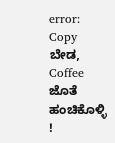error: Copy ಬೇಡ, Coffee ಜೊತೆ ಹಂಚಿಕೊಳ್ಳಿ !